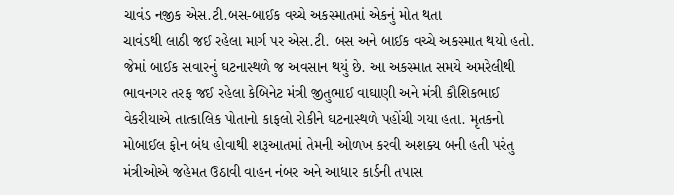ચાવંડ નજીક એસ.ટી.બસ-બાઈક વચ્ચે અકસ્માતમાં એકનું મોત થતા
ચાવંડથી લાઠી જઈ રહેલા માર્ગ પર એસ.ટી. બસ અને બાઈક વચ્ચે અકસ્માત થયો હતો. જેમાં બાઈક સવારનું ઘટનાસ્થળે જ અવસાન થયું છે. આ અકસ્માત સમયે અમરેલીથી ભાવનગર તરફ જઈ રહેલા કેબિનેટ મંત્રી જીતુભાઈ વાઘાણી અને મંત્રી કૌશિકભાઈ વેકરીયાએ તાત્કાલિક પોતાનો કાફલો રોકીને ઘટનાસ્થળે પહોંચી ગયા હતા. મૃતકનો મોબાઈલ ફોન બંધ હોવાથી શરૂઆતમાં તેમની ઓળખ કરવી અશક્ય બની હતી પરંતુ મંત્રીઓએ જહેમત ઉઠાવી વાહન નંબર અને આધાર કાર્ડની તપાસ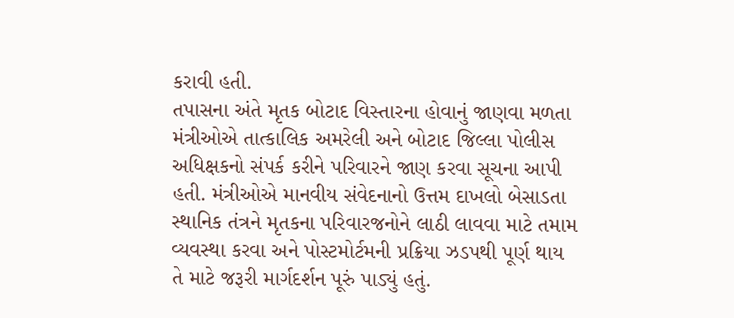કરાવી હતી.
તપાસના અંતે મૃતક બોટાદ વિસ્તારના હોવાનું જાણવા મળતા મંત્રીઓએ તાત્કાલિક અમરેલી અને બોટાદ જિલ્લા પોલીસ અધિક્ષકનો સંપર્ક કરીને પરિવારને જાણ કરવા સૂચના આપી હતી. મંત્રીઓએ માનવીય સંવેદનાનો ઉત્તમ દાખલો બેસાડતા સ્થાનિક તંત્રને મૃતકના પરિવારજનોને લાઠી લાવવા માટે તમામ વ્યવસ્થા કરવા અને પોસ્ટમોર્ટમની પ્રક્રિયા ઝડપથી પૂર્ણ થાય તે માટે જરૂરી માર્ગદર્શન પૂરું પાડ્યું હતું.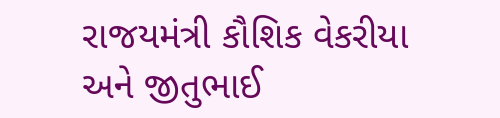રાજયમંત્રી કૌશિક વેકરીયા અને જીતુભાઈ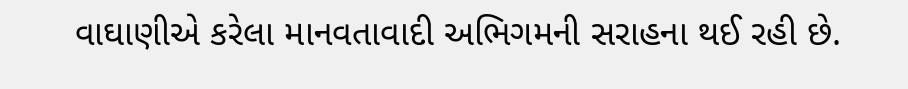વાઘાણીએ કરેલા માનવતાવાદી અભિગમની સરાહના થઈ રહી છે.